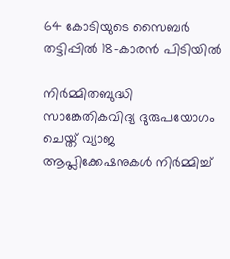64 കോടിയുടെ സൈബർ തട്ടിപ്പിൽ 18-കാരൻ പിടിയിൽ

നിർമ്മിതബുദ്ധി സാങ്കേതികവിദ്യ ദുരുപയോഗം ചെയ്ത് വ്യാജ ആപ്ലിക്കേഷനുകൾ നിർമ്മിച്ച്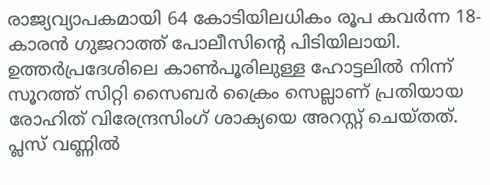രാജ്യവ്യാപകമായി 64 കോടിയിലധികം രൂപ കവർന്ന 18-കാരൻ ഗുജറാത്ത് പോലീസിന്റെ പിടിയിലായി. ഉത്തർപ്രദേശിലെ കാൺപൂരിലുള്ള ഹോട്ടലിൽ നിന്ന് സൂറത്ത് സിറ്റി സൈബർ ക്രൈം സെല്ലാണ് പ്രതിയായ രോഹിത് വിരേന്ദ്രസിംഗ് ശാക്യയെ അറസ്റ്റ് ചെയ്തത്. പ്ലസ് വണ്ണിൽ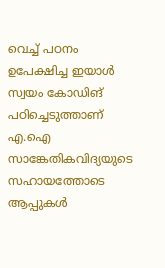വെച്ച് പഠനം ഉപേക്ഷിച്ച ഇയാൾ സ്വയം കോഡിങ് പഠിച്ചെടുത്താണ് എ.ഐ സാങ്കേതികവിദ്യയുടെ സഹായത്തോടെ ആപ്പുകൾ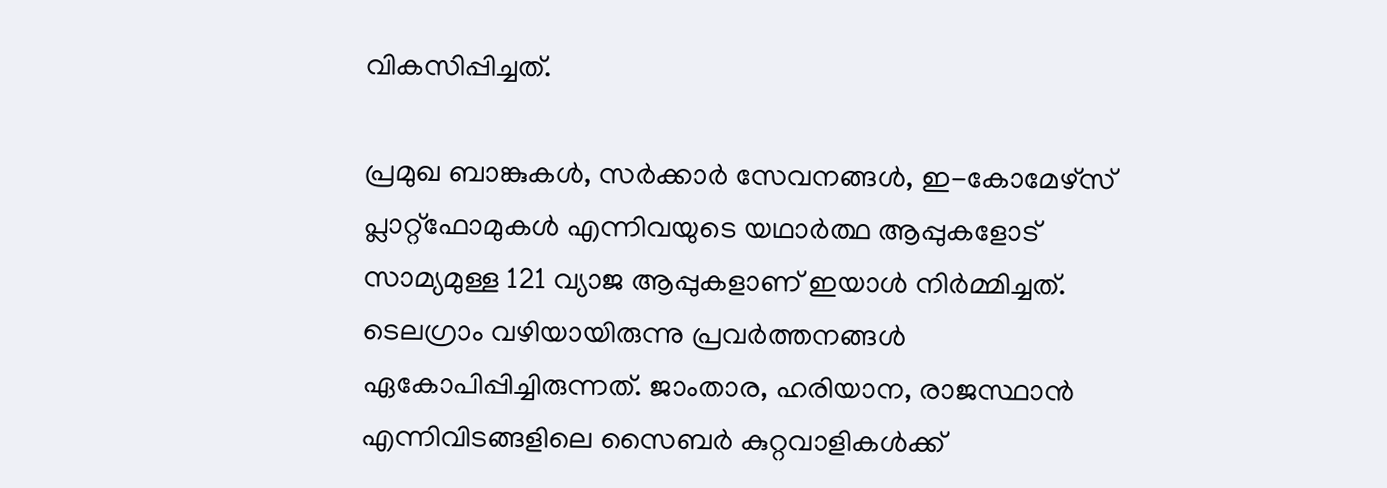വികസിപ്പിച്ചത്.

പ്രമുഖ ബാങ്കുകൾ, സർക്കാർ സേവനങ്ങൾ, ഇ-കോമേഴ്‌സ് പ്ലാറ്റ്‌ഫോമുകൾ എന്നിവയുടെ യഥാർത്ഥ ആപ്പുകളോട് സാമ്യമുള്ള 121 വ്യാജ ആപ്പുകളാണ് ഇയാൾ നിർമ്മിച്ചത്. ടെലഗ്രാം വഴിയായിരുന്നു പ്രവർത്തനങ്ങൾ ഏകോപിപ്പിച്ചിരുന്നത്. ജാംതാര, ഹരിയാന, രാജസ്ഥാൻ എന്നിവിടങ്ങളിലെ സൈബർ കുറ്റവാളികൾക്ക്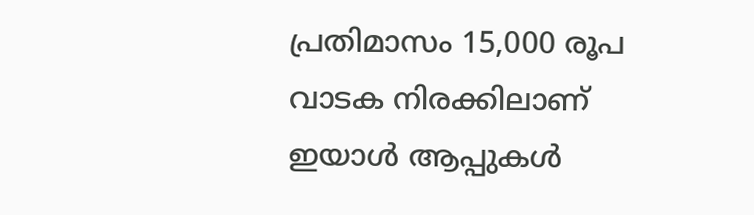പ്രതിമാസം 15,000 രൂപ വാടക നിരക്കിലാണ് ഇയാൾ ആപ്പുകൾ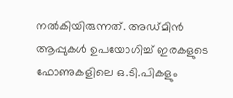നൽകിയിരുന്നത്. അഡ്മിൻ ആപ്പുകൾ ഉപയോഗിച്ച് ഇരകളുടെ ഫോണുകളിലെ ഒ.ടി.പികളും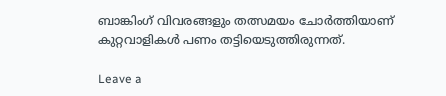ബാങ്കിംഗ് വിവരങ്ങളും തത്സമയം ചോർത്തിയാണ് കുറ്റവാളികൾ പണം തട്ടിയെടുത്തിരുന്നത്.

Leave a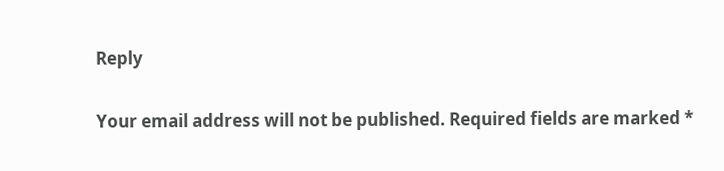Reply

Your email address will not be published. Required fields are marked *